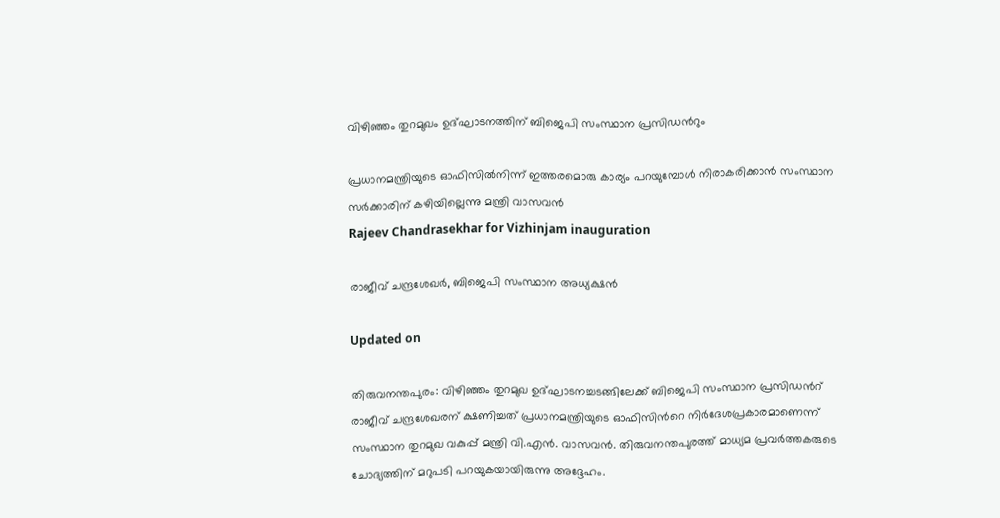വിഴിഞ്ഞം തുറമുഖം ഉദ്ഘാടനത്തിന് ബിജെപി സംസ്ഥാന പ്രസിഡന്‍റും

പ്രധാനമന്ത്രിയുടെ ഓഫിസില്‍നിന്ന് ഇത്തരമൊരു കാര്യം പറയുമ്പോള്‍ നിരാകരിക്കാന്‍ സംസ്ഥാന സര്‍ക്കാരിന് കഴിയില്ലെന്നു മന്ത്രി വാസവൻ
Rajeev Chandrasekhar for Vizhinjam inauguration

രാജീവ് ചന്ദ്രശേഖർ, ബിജെപി സംസ്ഥാന അധ്യക്ഷൻ

Updated on

തിരുവനന്തപുരം: വിഴിഞ്ഞം തുറമുഖ ഉദ്ഘാടനച്ചടങ്ങിലേക്ക് ബിജെപി സംസ്ഥാന പ്രസിഡന്‍റ് രാജീവ് ചന്ദ്രശേഖരന് ക്ഷണിച്ചത് പ്രധാനമന്ത്രിയുടെ ഓഫിസിന്‍റെ നിർദേശപ്രകാരമാണെന്ന് സംസ്ഥാന തുറമുഖ വകുപ്പ് മന്ത്രി വി.എൻ. വാസവൻ. തിരുവനന്തപുരത്ത് മാധ്യമ പ്രവർത്തകരുടെ ചോദ്യത്തിന് മറുപടി പറയുകയായിരുന്നു അദ്ദേഹം.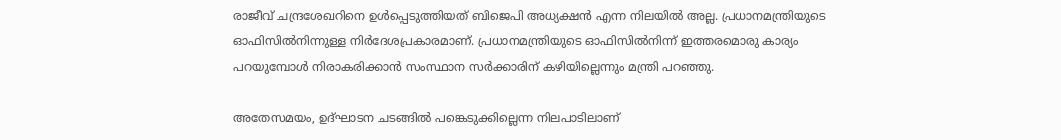രാജീവ് ചന്ദ്രശേഖറിനെ ഉള്‍പ്പെടുത്തിയത് ബിജെപി അധ്യക്ഷന്‍ എന്ന നിലയില്‍ അല്ല. പ്രധാനമന്ത്രിയുടെ ഓഫിസില്‍നിന്നുള്ള നിര്‍ദേശപ്രകാരമാണ്. പ്രധാനമന്ത്രിയുടെ ഓഫിസില്‍നിന്ന് ഇത്തരമൊരു കാര്യം പറയുമ്പോള്‍ നിരാകരിക്കാന്‍ സംസ്ഥാന സര്‍ക്കാരിന് കഴിയില്ലെന്നും മന്ത്രി പറഞ്ഞു.

അതേസമയം, ഉദ്ഘാടന ചടങ്ങിൽ പങ്കെടുക്കില്ലെന്ന നിലപാടിലാണ്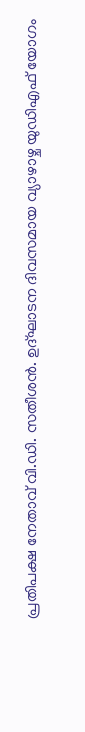പ്രതിപക്ഷ നേതാവ് വി.ഡി. സതീശൻ. ഉദ്ഘാടന ദിവസമായ വ്യാഴാഴ്ച യുഡിഎഫ് യോഗം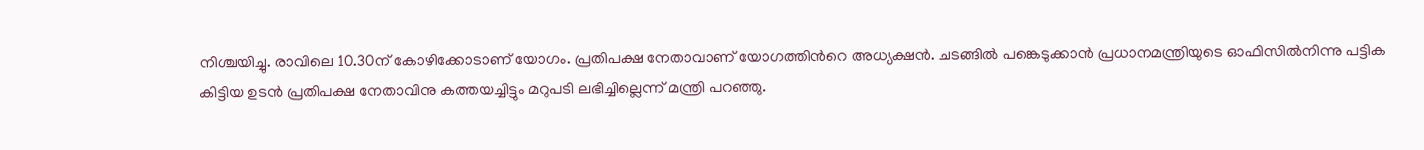നിശ്ചയിച്ചു. രാവിലെ 10.30ന് കോഴിക്കോടാണ് യോഗം. പ്രതിപക്ഷ നേതാവാണ് യോഗത്തിന്‍റെ അധ്യക്ഷൻ. ചടങ്ങിൽ പങ്കെടുക്കാൻ പ്രധാനമന്ത്രിയുടെ ഓഫിസില്‍നിന്നു പട്ടിക കിട്ടിയ ഉടന്‍ പ്രതിപക്ഷ നേതാവിനു കത്തയച്ചിട്ടും മറുപടി ലഭിച്ചില്ലെന്ന് മന്ത്രി പറഞ്ഞു.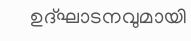ഉദ്ഘാടനവുമായി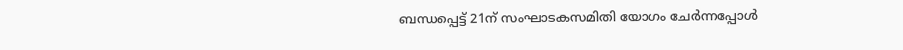ബന്ധപ്പെട്ട് 21ന് സംഘാടകസമിതി യോഗം ചേര്‍ന്നപ്പോള്‍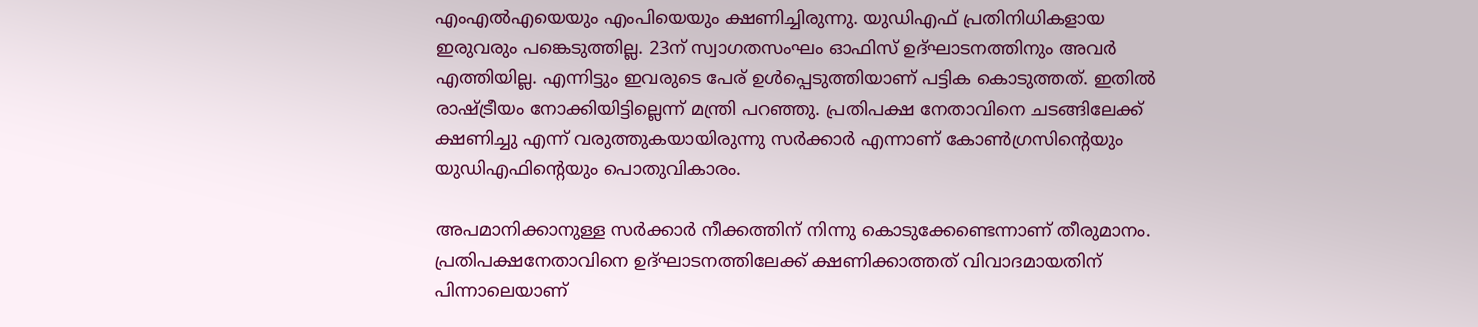എംഎല്‍എയെയും എംപിയെയും ക്ഷണിച്ചിരുന്നു. യുഡിഎഫ് പ്രതിനിധികളായ ഇരുവരും പങ്കെടുത്തില്ല. 23ന് സ്വാഗതസംഘം ഓഫിസ് ഉദ്ഘാടനത്തിനും അവര്‍ എത്തിയില്ല. എന്നിട്ടും ഇവരുടെ പേര് ഉള്‍പ്പെടുത്തിയാണ് പട്ടിക കൊടുത്തത്. ഇതിൽ രാഷ്ട്രീയം നോക്കിയിട്ടില്ലെന്ന് മന്ത്രി പറഞ്ഞു. പ്രതിപക്ഷ നേതാവിനെ ചടങ്ങിലേക്ക് ക്ഷണിച്ചു എന്ന് വരുത്തുകയായിരുന്നു സർക്കാർ എന്നാണ് കോൺഗ്രസിന്‍റെയും യുഡിഎഫിന്‍റെയും പൊതുവികാരം.

അപമാനിക്കാനുള്ള സർക്കാർ നീക്കത്തിന് നിന്നു കൊടുക്കേണ്ടെന്നാണ് തീരുമാനം. പ്രതിപക്ഷനേതാവിനെ ഉദ്ഘാടനത്തിലേക്ക് ക്ഷണിക്കാത്തത് വിവാദമായതിന് പിന്നാലെയാണ്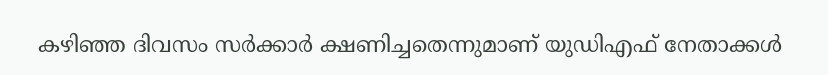കഴിഞ്ഞ ദിവസം സർക്കാർ ക്ഷണിച്ചതെന്നുമാണ് യുഡിഎഫ് നേതാക്കൾ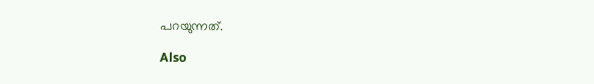പറയുന്നത്.

Also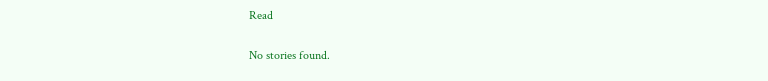Read

No stories found.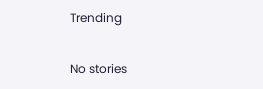Trending

No stories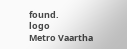found.
logo
Metro Vaartha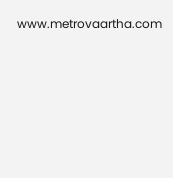www.metrovaartha.com